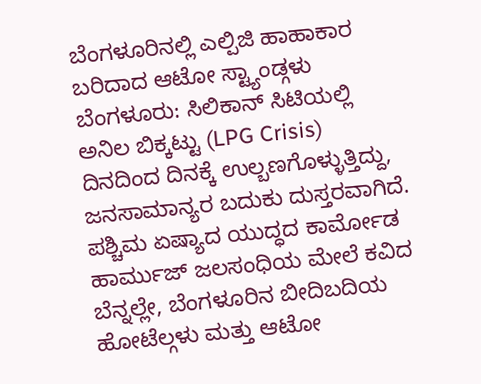ಬೆಂಗಳೂರಿನಲ್ಲಿ ಎಲ್ಪಿಜಿ ಹಾಹಾಕಾರ
ಬರಿದಾದ ಆಟೋ ಸ್ಟ್ಯಾಂಡ್ಗಳು
ಬೆಂಗಳೂರು: ಸಿಲಿಕಾನ್ ಸಿಟಿಯಲ್ಲಿ ಅನಿಲ ಬಿಕ್ಕಟ್ಟು (LPG Crisis) ದಿನದಿಂದ ದಿನಕ್ಕೆ ಉಲ್ಬಣಗೊಳ್ಳುತ್ತಿದ್ದು, ಜನಸಾಮಾನ್ಯರ ಬದುಕು ದುಸ್ತರವಾಗಿದೆ. ಪಶ್ಚಿಮ ಏಷ್ಯಾದ ಯುದ್ಧದ ಕಾರ್ಮೋಡ ಹಾರ್ಮುಜ್ ಜಲಸಂಧಿಯ ಮೇಲೆ ಕವಿದ ಬೆನ್ನಲ್ಲೇ, ಬೆಂಗಳೂರಿನ ಬೀದಿಬದಿಯ ಹೋಟೆಲ್ಗಳು ಮತ್ತು ಆಟೋ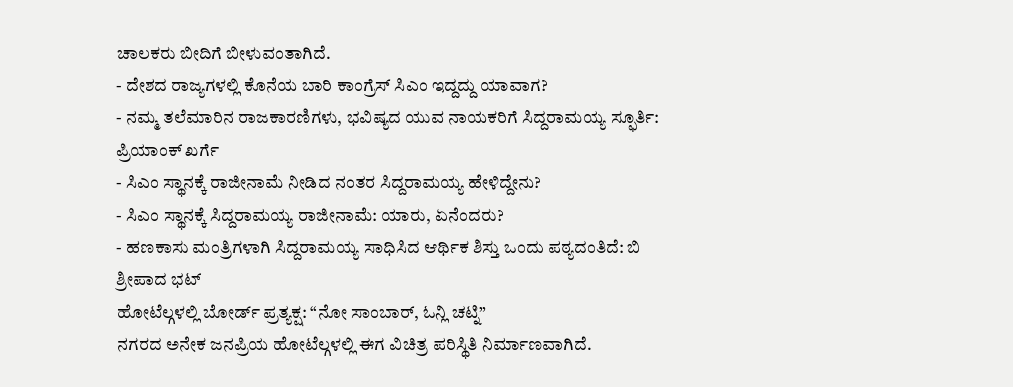ಚಾಲಕರು ಬೀದಿಗೆ ಬೀಳುವಂತಾಗಿದೆ.
- ದೇಶದ ರಾಜ್ಯಗಳಲ್ಲಿ ಕೊನೆಯ ಬಾರಿ ಕಾಂಗ್ರೆಸ್ ಸಿಎಂ ಇದ್ದದ್ದು ಯಾವಾಗ?
- ನಮ್ಮ ತಲೆಮಾರಿನ ರಾಜಕಾರಣಿಗಳು, ಭವಿಷ್ಯದ ಯುವ ನಾಯಕರಿಗೆ ಸಿದ್ದರಾಮಯ್ಯ ಸ್ಫೂರ್ತಿ: ಪ್ರಿಯಾಂಕ್ ಖರ್ಗೆ
- ಸಿಎಂ ಸ್ಥಾನಕ್ಕೆ ರಾಜೀನಾಮೆ ನೀಡಿದ ನಂತರ ಸಿದ್ದರಾಮಯ್ಯ ಹೇಳಿದ್ದೇನು?
- ಸಿಎಂ ಸ್ಥಾನಕ್ಕೆ ಸಿದ್ದರಾಮಯ್ಯ ರಾಜೀನಾಮೆ: ಯಾರು, ಏನೆಂದರು?
- ಹಣಕಾಸು ಮಂತ್ರಿಗಳಾಗಿ ಸಿದ್ದರಾಮಯ್ಯ ಸಾಧಿಸಿದ ಆರ್ಥಿಕ ಶಿಸ್ತು ಒಂದು ಪಠ್ಯದಂತಿದೆ: ಬಿ ಶ್ರೀಪಾದ ಭಟ್
ಹೋಟೆಲ್ಗಳಲ್ಲಿ ಬೋರ್ಡ್ ಪ್ರತ್ಯಕ್ಷ: “ನೋ ಸಾಂಬಾರ್, ಓನ್ಲಿ ಚಟ್ನಿ”
ನಗರದ ಅನೇಕ ಜನಪ್ರಿಯ ಹೋಟೆಲ್ಗಳಲ್ಲಿ ಈಗ ವಿಚಿತ್ರ ಪರಿಸ್ಥಿತಿ ನಿರ್ಮಾಣವಾಗಿದೆ.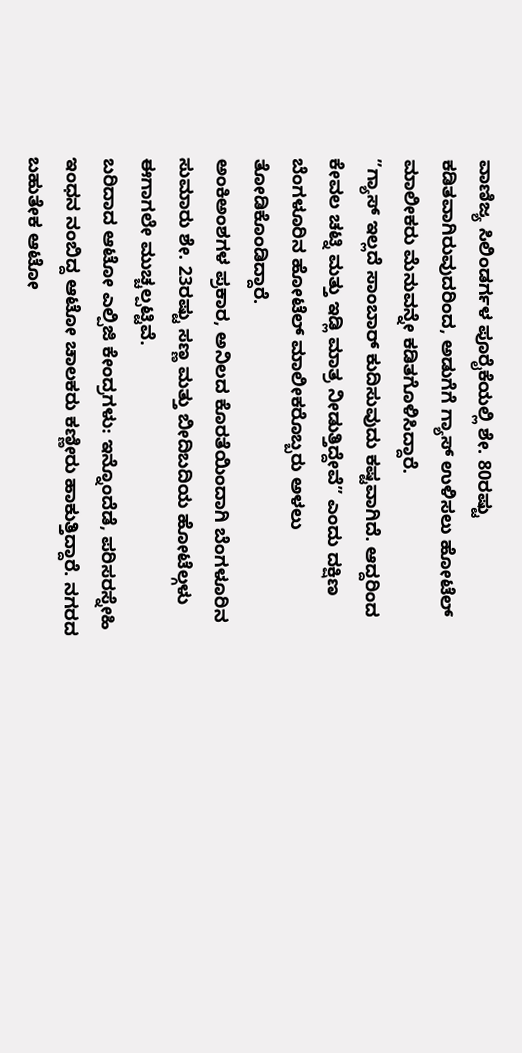ವಾಣಿಜ್ಯ ಸಿಲಿಂಡರ್ಗಳ ಪೂರೈಕೆಯಲ್ಲಿ ಶೇ. 80ರಷ್ಟು ಕಡಿತವಾಗಿರುವುದರಿಂದ, ಅಡುಗೆಗೆ ಗ್ಯಾಸ್ ಉಳಿಸಲು ಹೋಟೆಲ್ ಮಾಲೀಕರು ಮೆನುವನ್ನೇ ಕಡಿತಗೊಳಿಸಿದ್ದಾರೆ.
”ಗ್ಯಾಸ್ ಇಲ್ಲದೆ ಸಾಂಬಾರ್ ಕುದಿಸುವುದು ಕಷ್ಟವಾಗಿದೆ. ಆದ್ದರಿಂದ ಕೇವಲ ಚಟ್ನಿ ಮತ್ತು ಇಡ್ಲಿ ಮಾತ್ರ ನೀಡುತ್ತಿದ್ದೇವೆ” ಎಂದು ದಕ್ಷಿಣ ಬೆಂಗಳೂರಿನ ಹೋಟೆಲ್ ಮಾಲೀಕರೊಬ್ಬರು ಅಳಲು ತೋಡಿಕೊಂಡಿದ್ದಾರೆ.
ಅಂಕಿಅಂಶಗಳ ಪ್ರಕಾರ, ಅನಿಲದ ಕೊರತೆಯಿಂದಾಗಿ ಬೆಂಗಳೂರಿನ ಸುಮಾರು ಶೇ. 23ರಷ್ಟು ಸಣ್ಣ ಮತ್ತು ಬೀದಿಬದಿಯ ಹೋಟೆಲ್ಗಳು ಈಗಾಗಲೇ ಮುಚ್ಚಲ್ಪಟ್ಟಿವೆ.
ಬರಿದಾದ ಆಟೋ ಎಲ್ಪಿಜಿ ಕೇಂದ್ರಗಳು: ಇನ್ನೊಂದೆಡೆ, ಪರಿಸರಸ್ನೇಹಿ ಇಂಧನ ನಂಬಿದ್ದ ಆಟೋ ಚಾಲಕರು ಕಣ್ಣೀರು ಹಾಕುತ್ತಿದ್ದಾರೆ. ನಗರದ ಬಹುತೇಕ ಆಟೋ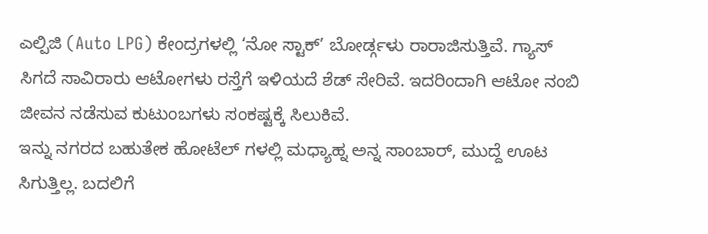ಎಲ್ಪಿಜಿ (Auto LPG) ಕೇಂದ್ರಗಳಲ್ಲಿ ‘ನೋ ಸ್ಟಾಕ್’ ಬೋರ್ಡ್ಗಳು ರಾರಾಜಿಸುತ್ತಿವೆ. ಗ್ಯಾಸ್ ಸಿಗದೆ ಸಾವಿರಾರು ಆಟೋಗಳು ರಸ್ತೆಗೆ ಇಳಿಯದೆ ಶೆಡ್ ಸೇರಿವೆ. ಇದರಿಂದಾಗಿ ಆಟೋ ನಂಬಿ ಜೀವನ ನಡೆಸುವ ಕುಟುಂಬಗಳು ಸಂಕಷ್ಟಕ್ಕೆ ಸಿಲುಕಿವೆ.
ಇನ್ನು ನಗರದ ಬಹುತೇಕ ಹೋಟೆಲ್ ಗಳಲ್ಲಿ ಮಧ್ಯಾಹ್ನ ಅನ್ನ ಸಾಂಬಾರ್, ಮುದ್ದೆ ಊಟ ಸಿಗುತ್ತಿಲ್ಲ. ಬದಲಿಗೆ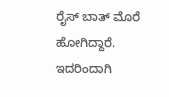ರೈಸ್ ಬಾತ್ ಮೊರೆ ಹೋಗಿದ್ದಾರೆ. ಇದರಿಂದಾಗಿ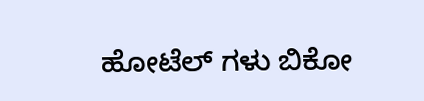ಹೋಟೆಲ್ ಗಳು ಬಿಕೋ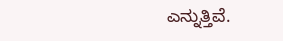ಎನ್ನುತ್ತಿವೆ.